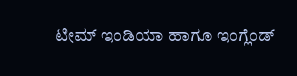ಟೀಮ್ ಇಂಡಿಯಾ ಹಾಗೂ ಇಂಗ್ಲೆಂಡ್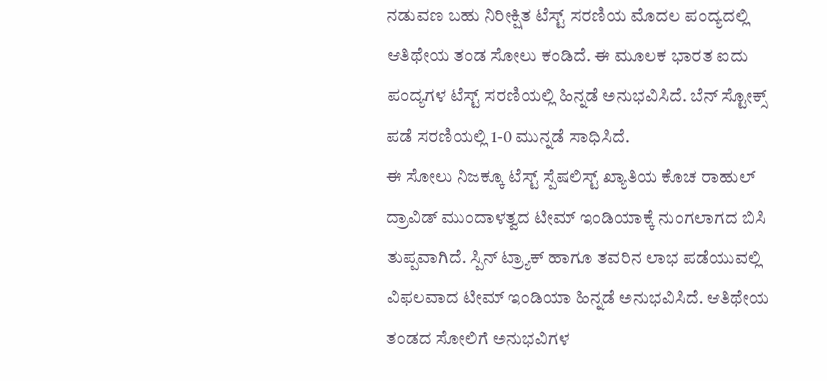ನಡುವಣ ಬಹು ನಿರೀಕ್ಷಿತ ಟೆಸ್ಟ್ ಸರಣಿಯ ಮೊದಲ ಪಂದ್ಯದಲ್ಲಿ ಆತಿಥೇಯ ತಂಡ ಸೋಲು ಕಂಡಿದೆ. ಈ ಮೂಲಕ ಭಾರತ ಐದು ಪಂದ್ಯಗಳ ಟೆಸ್ಟ್ ಸರಣಿಯಲ್ಲಿ ಹಿನ್ನಡೆ ಅನುಭವಿಸಿದೆ. ಬೆನ್ ಸ್ಟೋಕ್ಸ್ ಪಡೆ ಸರಣಿಯಲ್ಲಿ 1-0 ಮುನ್ನಡೆ ಸಾಧಿಸಿದೆ.
ಈ ಸೋಲು ನಿಜಕ್ಕೂ ಟೆಸ್ಟ್ ಸ್ಪೆಷಲಿಸ್ಟ್ ಖ್ಯಾತಿಯ ಕೊಚ ರಾಹುಲ್ ದ್ರಾವಿಡ್ ಮುಂದಾಳತ್ವದ ಟೀಮ್ ಇಂಡಿಯಾಕ್ಕೆ ನುಂಗಲಾಗದ ಬಿಸಿ ತುಪ್ಪವಾಗಿದೆ. ಸ್ಪಿನ್ ಟ್ರ್ಯಾಕ್ ಹಾಗೂ ತವರಿನ ಲಾಭ ಪಡೆಯುವಲ್ಲಿ ವಿಫಲವಾದ ಟೀಮ್ ಇಂಡಿಯಾ ಹಿನ್ನಡೆ ಅನುಭವಿಸಿದೆ. ಆತಿಥೇಯ ತಂಡದ ಸೋಲಿಗೆ ಅನುಭವಿಗಳ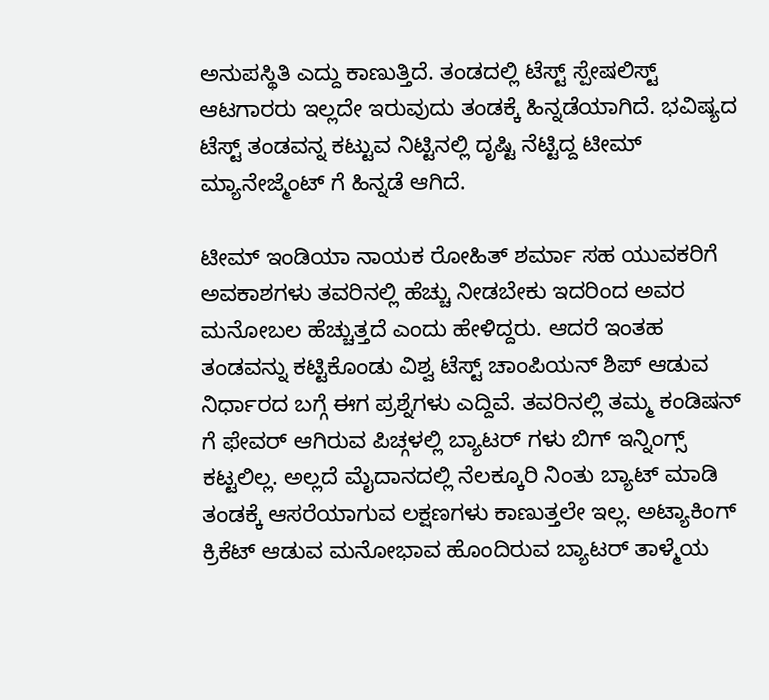ಅನುಪಸ್ಥಿತಿ ಎದ್ದು ಕಾಣುತ್ತಿದೆ. ತಂಡದಲ್ಲಿ ಟೆಸ್ಟ್ ಸ್ಪೇಷಲಿಸ್ಟ್ ಆಟಗಾರರು ಇಲ್ಲದೇ ಇರುವುದು ತಂಡಕ್ಕೆ ಹಿನ್ನಡೆಯಾಗಿದೆ. ಭವಿಷ್ಯದ ಟೆಸ್ಟ್ ತಂಡವನ್ನ ಕಟ್ಟುವ ನಿಟ್ಟಿನಲ್ಲಿ ದೃಷ್ಟಿ ನೆಟ್ಟಿದ್ದ ಟೀಮ್ ಮ್ಯಾನೇಜ್ಮೆಂಟ್ ಗೆ ಹಿನ್ನಡೆ ಆಗಿದೆ.

ಟೀಮ್ ಇಂಡಿಯಾ ನಾಯಕ ರೋಹಿತ್ ಶರ್ಮಾ ಸಹ ಯುವಕರಿಗೆ ಅವಕಾಶಗಳು ತವರಿನಲ್ಲಿ ಹೆಚ್ಚು ನೀಡಬೇಕು ಇದರಿಂದ ಅವರ ಮನೋಬಲ ಹೆಚ್ಚುತ್ತದೆ ಎಂದು ಹೇಳಿದ್ದರು. ಆದರೆ ಇಂತಹ ತಂಡವನ್ನು ಕಟ್ಟಿಕೊಂಡು ವಿಶ್ವ ಟೆಸ್ಟ್ ಚಾಂಪಿಯನ್ ಶಿಪ್ ಆಡುವ ನಿರ್ಧಾರದ ಬಗ್ಗೆ ಈಗ ಪ್ರಶ್ನೆಗಳು ಎದ್ದಿವೆ. ತವರಿನಲ್ಲಿ ತಮ್ಮ ಕಂಡಿಷನ್ ಗೆ ಫೇವರ್ ಆಗಿರುವ ಪಿಚ್ಗಳಲ್ಲಿ ಬ್ಯಾಟರ್ ಗಳು ಬಿಗ್ ಇನ್ನಿಂಗ್ಸ್ ಕಟ್ಟಲಿಲ್ಲ. ಅಲ್ಲದೆ ಮೈದಾನದಲ್ಲಿ ನೆಲಕ್ಕೂರಿ ನಿಂತು ಬ್ಯಾಟ್ ಮಾಡಿ ತಂಡಕ್ಕೆ ಆಸರೆಯಾಗುವ ಲಕ್ಷಣಗಳು ಕಾಣುತ್ತಲೇ ಇಲ್ಲ. ಅಟ್ಯಾಕಿಂಗ್ ಕ್ರಿಕೆಟ್ ಆಡುವ ಮನೋಭಾವ ಹೊಂದಿರುವ ಬ್ಯಾಟರ್ ತಾಳ್ಮೆಯ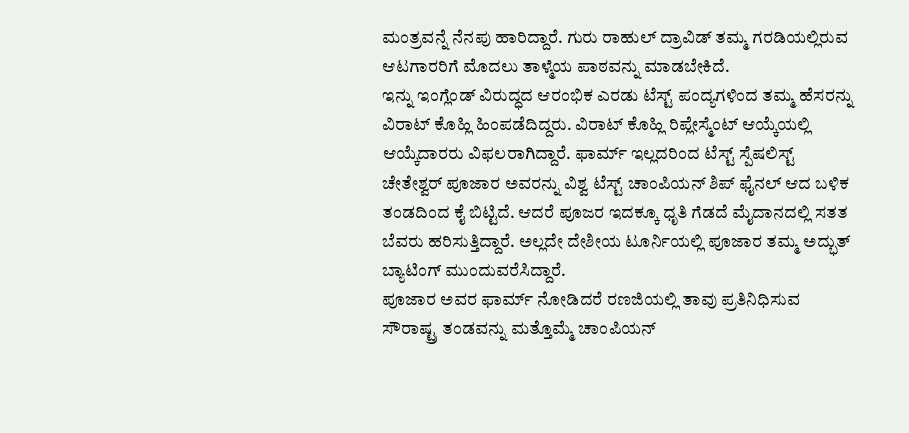ಮಂತ್ರವನ್ನೆ ನೆನಪು ಹಾರಿದ್ದಾರೆ. ಗುರು ರಾಹುಲ್ ದ್ರಾವಿಡ್ ತಮ್ಮ ಗರಡಿಯಲ್ಲಿರುವ ಆಟಗಾರರಿಗೆ ಮೊದಲು ತಾಳ್ಮೆಯ ಪಾಠವನ್ನು ಮಾಡಬೇಕಿದೆ.
ಇನ್ನು ಇಂಗ್ಲೆಂಡ್ ವಿರುದ್ಧದ ಆರಂಭಿಕ ಎರಡು ಟೆಸ್ಟ್ ಪಂದ್ಯಗಳಿಂದ ತಮ್ಮ ಹೆಸರನ್ನು ವಿರಾಟ್ ಕೊಹ್ಲಿ ಹಿಂಪಡೆದಿದ್ದರು. ವಿರಾಟ್ ಕೊಹ್ಲಿ ರಿಪ್ಲೇಸ್ಮೆಂಟ್ ಆಯ್ಕೆಯಲ್ಲಿ ಆಯ್ಕೆದಾರರು ವಿಫಲರಾಗಿದ್ದಾರೆ. ಫಾರ್ಮ್ ಇಲ್ಲದರಿಂದ ಟೆಸ್ಟ್ ಸ್ಪೆಷಲಿಸ್ಟ್ ಚೇತೇಶ್ವರ್ ಪೂಜಾರ ಅವರನ್ನು ವಿಶ್ವ ಟೆಸ್ಟ್ ಚಾಂಪಿಯನ್ ಶಿಪ್ ಫೈನಲ್ ಆದ ಬಳಿಕ ತಂಡದಿಂದ ಕೈ ಬಿಟ್ಟಿದೆ. ಆದರೆ ಪೂಜರ ಇದಕ್ಕೂ ಧೃತಿ ಗೆಡದೆ ಮೈದಾನದಲ್ಲಿ ಸತತ ಬೆವರು ಹರಿಸುತ್ತಿದ್ದಾರೆ. ಅಲ್ಲದೇ ದೇಶೀಯ ಟೂರ್ನಿಯಲ್ಲಿ ಪೂಜಾರ ತಮ್ಮ ಅದ್ಭುತ್ ಬ್ಯಾಟಿಂಗ್ ಮುಂದುವರೆಸಿದ್ದಾರೆ.
ಪೂಜಾರ ಅವರ ಫಾರ್ಮ್ ನೋಡಿದರೆ ರಣಜಿಯಲ್ಲಿ ತಾವು ಪ್ರತಿನಿಧಿಸುವ ಸೌರಾಷ್ಟ್ರ ತಂಡವನ್ನು ಮತ್ತೊಮ್ಮೆ ಚಾಂಪಿಯನ್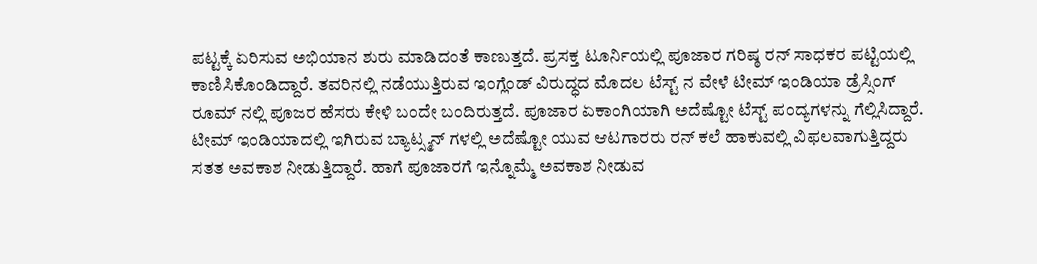ಪಟ್ಟಕ್ಕೆ ಏರಿಸುವ ಅಭಿಯಾನ ಶುರು ಮಾಡಿದಂತೆ ಕಾಣುತ್ತದೆ. ಪ್ರಸಕ್ತ ಟೂರ್ನಿಯಲ್ಲಿ ಪೂಜಾರ ಗರಿಷ್ಠ ರನ್ ಸಾಧಕರ ಪಟ್ಟಿಯಲ್ಲಿ ಕಾಣಿಸಿಕೊಂಡಿದ್ದಾರೆ. ತವರಿನಲ್ಲಿ ನಡೆಯುತ್ತಿರುವ ಇಂಗ್ಲೆಂಡ್ ವಿರುದ್ಧದ ಮೊದಲ ಟೆಸ್ಟ್ ನ ವೇಳೆ ಟೀಮ್ ಇಂಡಿಯಾ ಡ್ರೆಸ್ಸಿಂಗ್ ರೂಮ್ ನಲ್ಲಿ ಪೂಜರ ಹೆಸರು ಕೇಳಿ ಬಂದೇ ಬಂದಿರುತ್ತದೆ. ಪೂಜಾರ ಏಕಾಂಗಿಯಾಗಿ ಅದೆಷ್ಟೋ ಟೆಸ್ಟ್ ಪಂದ್ಯಗಳನ್ನು ಗೆಲ್ಲಿಸಿದ್ದಾರೆ. ಟೀಮ್ ಇಂಡಿಯಾದಲ್ಲಿ ಇಗಿರುವ ಬ್ಯಾಟ್ಸ್ಮನ್ ಗಳಲ್ಲಿ ಅದೆಷ್ಟೋ ಯುವ ಆಟಗಾರರು ರನ್ ಕಲೆ ಹಾಕುವಲ್ಲಿ ವಿಫಲವಾಗುತ್ತಿದ್ದರು ಸತತ ಅವಕಾಶ ನೀಡುತ್ತಿದ್ದಾರೆ. ಹಾಗೆ ಪೂಜಾರಗೆ ಇನ್ನೊಮ್ಮೆ ಅವಕಾಶ ನೀಡುವ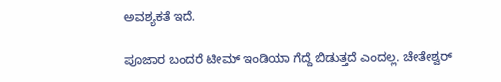ಅವಶ್ಯಕತೆ ಇದೆ.

ಪೂಜಾರ ಬಂದರೆ ಟೀಮ್ ಇಂಡಿಯಾ ಗೆದ್ದೆ ಬಿಡುತ್ತದೆ ಎಂದಲ್ಲ. ಚೇತೇಶ್ವರ್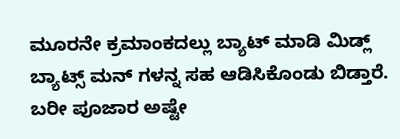ಮೂರನೇ ಕ್ರಮಾಂಕದಲ್ಲು ಬ್ಯಾಟ್ ಮಾಡಿ ಮಿಡ್ಲ್ ಬ್ಯಾಟ್ಸ್ ಮನ್ ಗಳನ್ನ ಸಹ ಆಡಿಸಿಕೊಂಡು ಬಿಡ್ತಾರೆ. ಬರೀ ಪೂಜಾರ ಅಷ್ಟೇ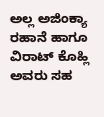ಅಲ್ಲ ಅಜಿಂಕ್ಯಾ ರಹಾನೆ ಹಾಗೂ ವಿರಾಟ್ ಕೊಹ್ಲಿ ಅವರು ಸಹ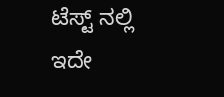ಟೆಸ್ಟ್ ನಲ್ಲಿ ಇದೇ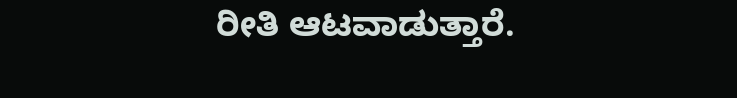ರೀತಿ ಆಟವಾಡುತ್ತಾರೆ.